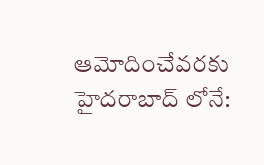ఆమోదించేవరకు హైదరాబాద్ లోనే: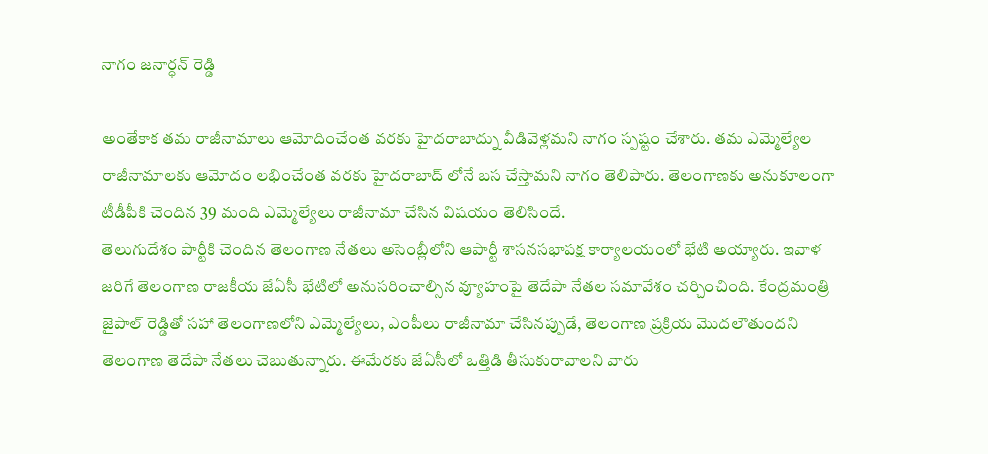నాగం జనార్ధన్ రెడ్డి

అంతేకాక తమ రాజీనామాలు ఆమోదించేంత వరకు హైదరాబాద్ను వీడివెళ్లమని నాగం స్పష్టం చేశారు. తమ ఎమ్మెల్యేల రాజీనామాలకు ఆమోదం లభించేంత వరకు హైదరాబాద్ లోనే బస చేస్తామని నాగం తెలిపారు. తెలంగాణకు అనుకూలంగా టీడీపీకి చెందిన 39 మంది ఎమ్మెల్యేలు రాజీనామా చేసిన విషయం తెలిసిందే.
తెలుగుదేశం పార్టీకి చెందిన తెలంగాణ నేతలు అసెంబ్లీలోని ఆపార్టీ శాసనసభాపక్ష కార్యాలయంలో భేటి అయ్యారు. ఇవాళ జరిగే తెలంగాణ రాజకీయ జేఏసీ భేటిలో అనుసరించాల్సిన వ్యూహంపై తెదేపా నేతల సమావేశం చర్చించింది. కేంద్రమంత్రి జైపాల్ రెడ్డితో సహా తెలంగాణలోని ఎమ్మెల్యేలు, ఎంపీలు రాజీనామా చేసినప్పుడే, తెలంగాణ ప్రక్రియ మొదలౌతుందని తెలంగాణ తెదేపా నేతలు చెబుతున్నారు. ఈమేరకు జేఏసీలో ఒత్తిడి తీసుకురావాలని వారు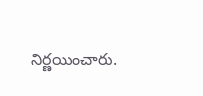నిర్ణయించారు.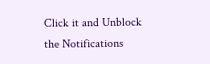Click it and Unblock the Notifications